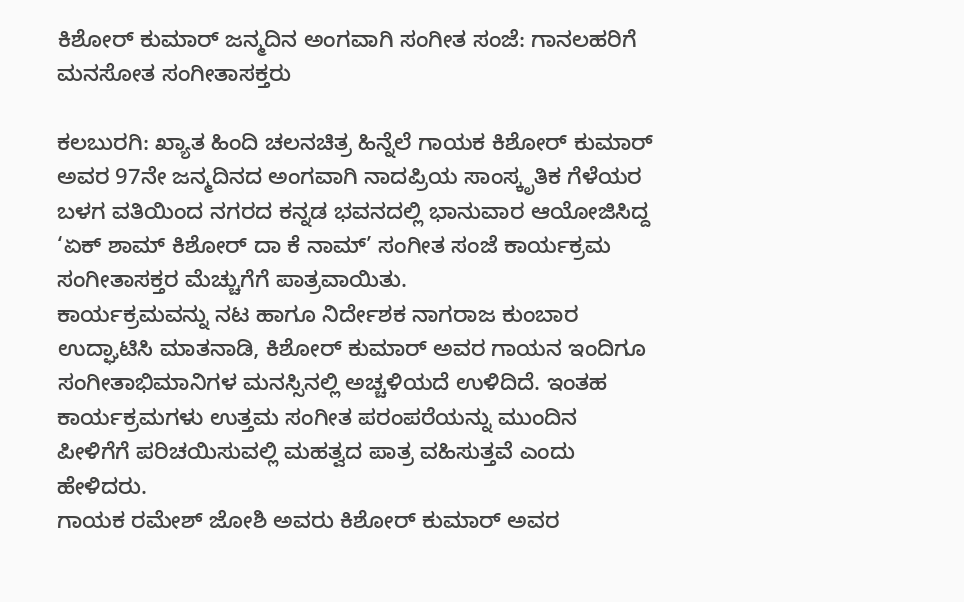ಕಿಶೋರ್ ಕುಮಾರ್ ಜನ್ಮದಿನ ಅಂಗವಾಗಿ ಸಂಗೀತ ಸಂಜೆ: ಗಾನಲಹರಿಗೆ ಮನಸೋತ ಸಂಗೀತಾಸಕ್ತರು

ಕಲಬುರಗಿ: ಖ್ಯಾತ ಹಿಂದಿ ಚಲನಚಿತ್ರ ಹಿನ್ನೆಲೆ ಗಾಯಕ ಕಿಶೋರ್ ಕುಮಾರ್ ಅವರ 97ನೇ ಜನ್ಮದಿನದ ಅಂಗವಾಗಿ ನಾದಪ್ರಿಯ ಸಾಂಸ್ಕೃತಿಕ ಗೆಳೆಯರ ಬಳಗ ವತಿಯಿಂದ ನಗರದ ಕನ್ನಡ ಭವನದಲ್ಲಿ ಭಾನುವಾರ ಆಯೋಜಿಸಿದ್ದ ‘ಏಕ್ ಶಾಮ್ ಕಿಶೋರ್ ದಾ ಕೆ ನಾಮ್’ ಸಂಗೀತ ಸಂಜೆ ಕಾರ್ಯಕ್ರಮ ಸಂಗೀತಾಸಕ್ತರ ಮೆಚ್ಚುಗೆಗೆ ಪಾತ್ರವಾಯಿತು.
ಕಾರ್ಯಕ್ರಮವನ್ನು ನಟ ಹಾಗೂ ನಿರ್ದೇಶಕ ನಾಗರಾಜ ಕುಂಬಾರ ಉದ್ಘಾಟಿಸಿ ಮಾತನಾಡಿ, ಕಿಶೋರ್ ಕುಮಾರ್ ಅವರ ಗಾಯನ ಇಂದಿಗೂ ಸಂಗೀತಾಭಿಮಾನಿಗಳ ಮನಸ್ಸಿನಲ್ಲಿ ಅಚ್ಚಳಿಯದೆ ಉಳಿದಿದೆ. ಇಂತಹ ಕಾರ್ಯಕ್ರಮಗಳು ಉತ್ತಮ ಸಂಗೀತ ಪರಂಪರೆಯನ್ನು ಮುಂದಿನ ಪೀಳಿಗೆಗೆ ಪರಿಚಯಿಸುವಲ್ಲಿ ಮಹತ್ವದ ಪಾತ್ರ ವಹಿಸುತ್ತವೆ ಎಂದು ಹೇಳಿದರು.
ಗಾಯಕ ರಮೇಶ್ ಜೋಶಿ ಅವರು ಕಿಶೋರ್ ಕುಮಾರ್ ಅವರ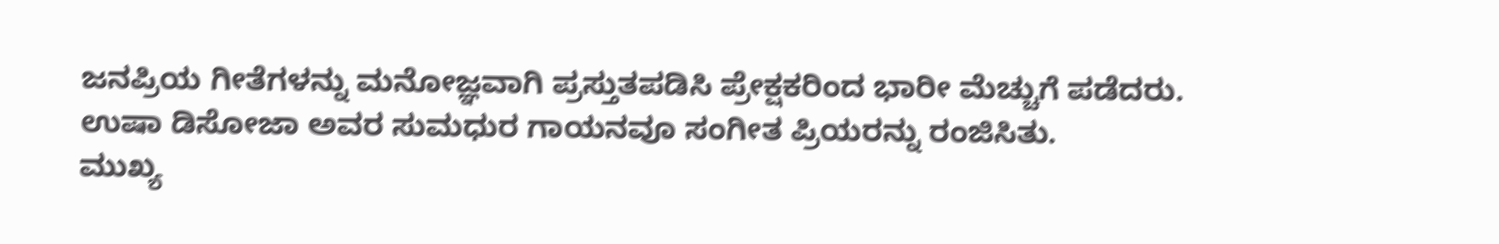ಜನಪ್ರಿಯ ಗೀತೆಗಳನ್ನು ಮನೋಜ್ಞವಾಗಿ ಪ್ರಸ್ತುತಪಡಿಸಿ ಪ್ರೇಕ್ಷಕರಿಂದ ಭಾರೀ ಮೆಚ್ಚುಗೆ ಪಡೆದರು. ಉಷಾ ಡಿಸೋಜಾ ಅವರ ಸುಮಧುರ ಗಾಯನವೂ ಸಂಗೀತ ಪ್ರಿಯರನ್ನು ರಂಜಿಸಿತು.
ಮುಖ್ಯ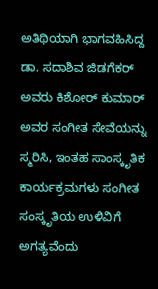ಅತಿಥಿಯಾಗಿ ಭಾಗವಹಿಸಿದ್ದ ಡಾ. ಸದಾಶಿವ ಜಿಡಗೆಕರ್ ಅವರು ಕಿಶೋರ್ ಕುಮಾರ್ ಅವರ ಸಂಗೀತ ಸೇವೆಯನ್ನು ಸ್ಮರಿಸಿ, ಇಂತಹ ಸಾಂಸ್ಕೃತಿಕ ಕಾರ್ಯಕ್ರಮಗಳು ಸಂಗೀತ ಸಂಸ್ಕೃತಿಯ ಉಳಿವಿಗೆ ಅಗತ್ಯವೆಂದು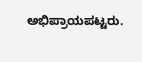ಅಭಿಪ್ರಾಯಪಟ್ಟರು.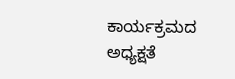ಕಾರ್ಯಕ್ರಮದ ಅಧ್ಯಕ್ಷತೆ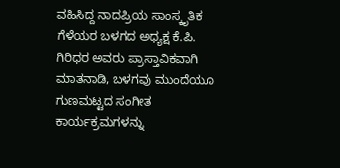ವಹಿಸಿದ್ದ ನಾದಪ್ರಿಯ ಸಾಂಸ್ಕೃತಿಕ ಗೆಳೆಯರ ಬಳಗದ ಅಧ್ಯಕ್ಷ ಕೆ.ಪಿ. ಗಿರಿಧರ ಅವರು ಪ್ರಾಸ್ತಾವಿಕವಾಗಿ ಮಾತನಾಡಿ, ಬಳಗವು ಮುಂದೆಯೂ ಗುಣಮಟ್ಟದ ಸಂಗೀತ ಕಾರ್ಯಕ್ರಮಗಳನ್ನು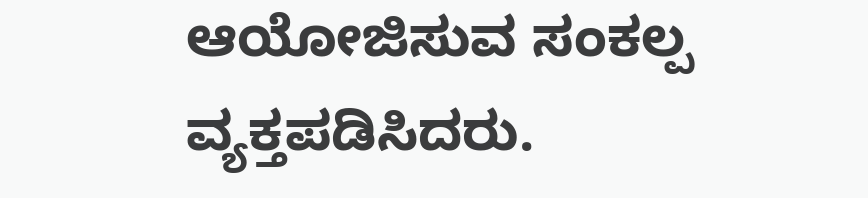ಆಯೋಜಿಸುವ ಸಂಕಲ್ಪ ವ್ಯಕ್ತಪಡಿಸಿದರು.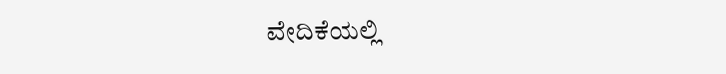ವೇದಿಕೆಯಲ್ಲಿ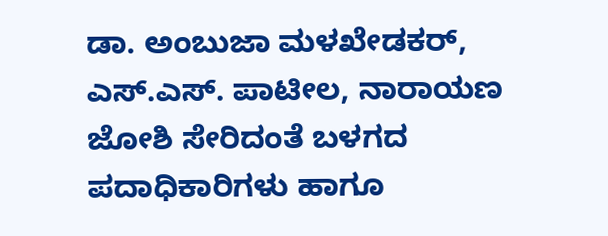ಡಾ. ಅಂಬುಜಾ ಮಳಖೇಡಕರ್, ಎಸ್.ಎಸ್. ಪಾಟೀಲ, ನಾರಾಯಣ ಜೋಶಿ ಸೇರಿದಂತೆ ಬಳಗದ ಪದಾಧಿಕಾರಿಗಳು ಹಾಗೂ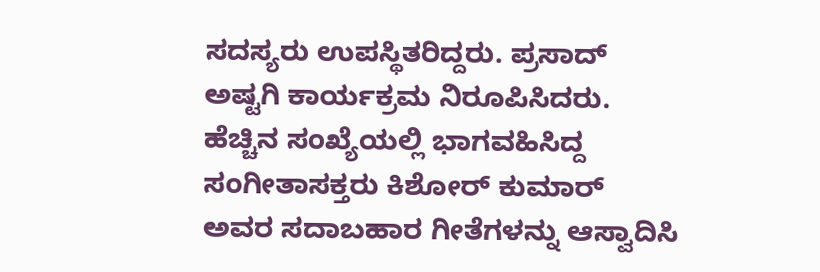ಸದಸ್ಯರು ಉಪಸ್ಥಿತರಿದ್ದರು. ಪ್ರಸಾದ್ ಅಷ್ಟಗಿ ಕಾರ್ಯಕ್ರಮ ನಿರೂಪಿಸಿದರು.
ಹೆಚ್ಚಿನ ಸಂಖ್ಯೆಯಲ್ಲಿ ಭಾಗವಹಿಸಿದ್ದ ಸಂಗೀತಾಸಕ್ತರು ಕಿಶೋರ್ ಕುಮಾರ್ ಅವರ ಸದಾಬಹಾರ ಗೀತೆಗಳನ್ನು ಆಸ್ವಾದಿಸಿ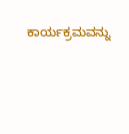ಕಾರ್ಯಕ್ರಮವನ್ನು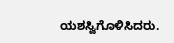ಯಶಸ್ವಿಗೊಳಿಸಿದರು.